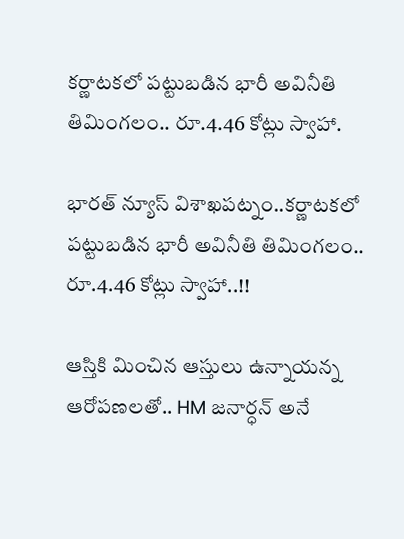కర్ణాటకలో పట్టుబడిన భారీ అవినీతి తిమింగలం.. రూ.4.46 కోట్లు స్వాహా.

భారత్ న్యూస్ విశాఖపట్నం..కర్ణాటకలో పట్టుబడిన భారీ అవినీతి తిమింగలం.. రూ.4.46 కోట్లు స్వాహా..!!

ఆస్తికి మించిన ఆస్తులు ఉన్నాయన్న ఆరోపణలతో.. HM జనార్ధన్ అనే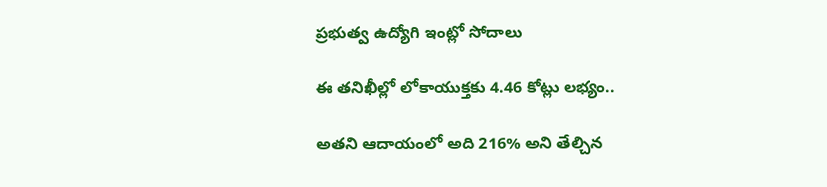ప్రభుత్వ ఉద్యోగి ఇంట్లో సోదాలు

ఈ తనిఖీల్లో లోకాయుక్తకు 4.46 కోట్లు లభ్యం..

అతని ఆదాయంలో అది 216% అని తేల్చిన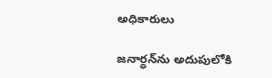అధికారులు

జనార్ధన్‌ను అదుపులోకి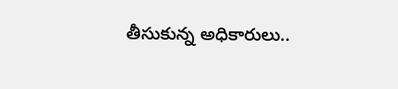తీసుకున్న అధికారులు..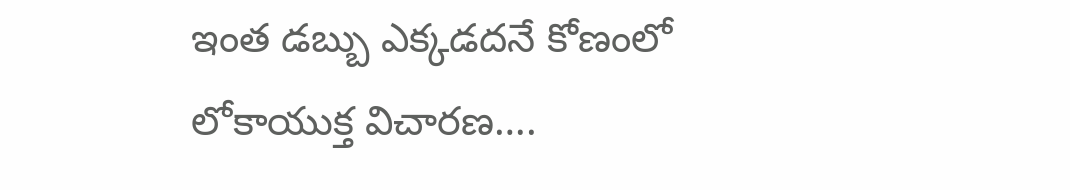ఇంత డబ్బు ఎక్కడదనే కోణంలో లోకాయుక్త విచారణ….